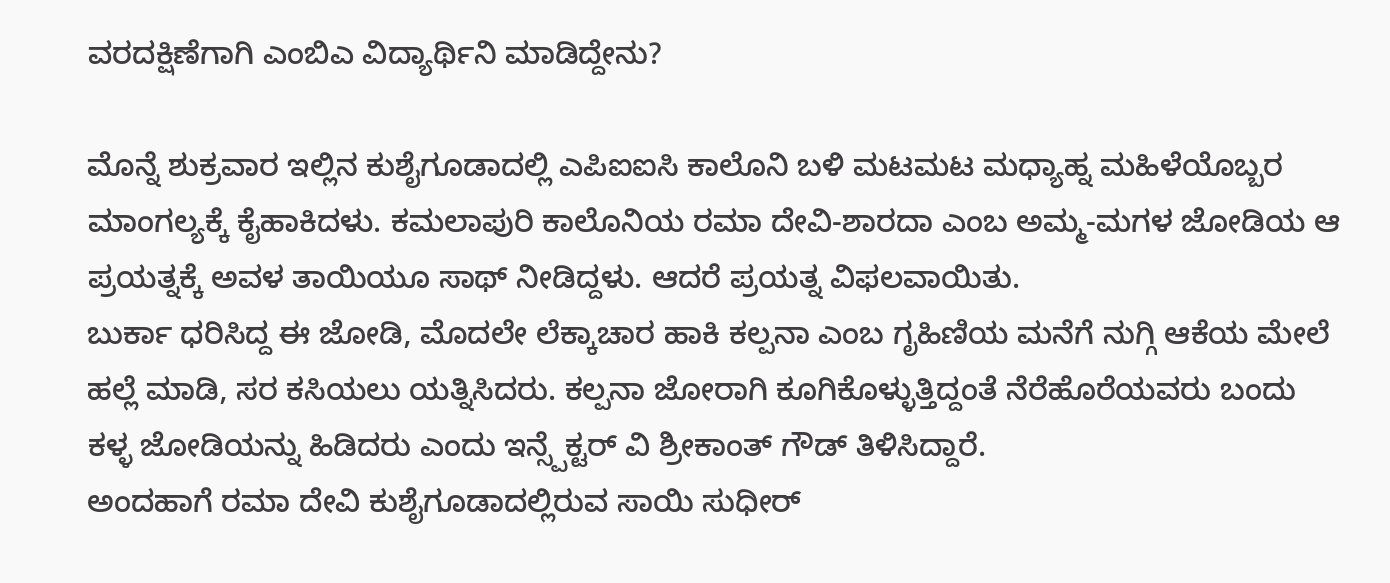ವರದಕ್ಷಿಣೆಗಾಗಿ ಎಂಬಿಎ ವಿದ್ಯಾರ್ಥಿನಿ ಮಾಡಿದ್ದೇನು?

ಮೊನ್ನೆ ಶುಕ್ರವಾರ ಇಲ್ಲಿನ ಕುಶೈಗೂಡಾದಲ್ಲಿ ಎಪಿಐಐಸಿ ಕಾಲೊನಿ ಬಳಿ ಮಟಮಟ ಮಧ್ಯಾಹ್ನ ಮಹಿಳೆಯೊಬ್ಬರ ಮಾಂಗಲ್ಯಕ್ಕೆ ಕೈಹಾಕಿದಳು. ಕಮಲಾಪುರಿ ಕಾಲೊನಿಯ ರಮಾ ದೇವಿ-ಶಾರದಾ ಎಂಬ ಅಮ್ಮ-ಮಗಳ ಜೋಡಿಯ ಆ ಪ್ರಯತ್ನಕ್ಕೆ ಅವಳ ತಾಯಿಯೂ ಸಾಥ್ ನೀಡಿದ್ದಳು. ಆದರೆ ಪ್ರಯತ್ನ ವಿಫಲವಾಯಿತು.
ಬುರ್ಕಾ ಧರಿಸಿದ್ದ ಈ ಜೋಡಿ, ಮೊದಲೇ ಲೆಕ್ಕಾಚಾರ ಹಾಕಿ ಕಲ್ಪನಾ ಎಂಬ ಗೃಹಿಣಿಯ ಮನೆಗೆ ನುಗ್ಗಿ ಆಕೆಯ ಮೇಲೆ ಹಲ್ಲೆ ಮಾಡಿ, ಸರ ಕಸಿಯಲು ಯತ್ನಿಸಿದರು. ಕಲ್ಪನಾ ಜೋರಾಗಿ ಕೂಗಿಕೊಳ್ಳುತ್ತಿದ್ದಂತೆ ನೆರೆಹೊರೆಯವರು ಬಂದು ಕಳ್ಳ ಜೋಡಿಯನ್ನು ಹಿಡಿದರು ಎಂದು ಇನ್ಸ್ಪೆಕ್ಟರ್ ವಿ ಶ್ರೀಕಾಂತ್ ಗೌಡ್ ತಿಳಿಸಿದ್ದಾರೆ.
ಅಂದಹಾಗೆ ರಮಾ ದೇವಿ ಕುಶೈಗೂಡಾದಲ್ಲಿರುವ ಸಾಯಿ ಸುಧೀರ್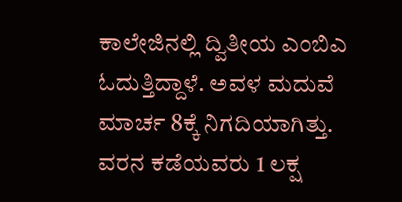ಕಾಲೇಜಿನಲ್ಲಿ ದ್ವಿತೀಯ ಎಂಬಿಎ ಓದುತ್ತಿದ್ದಾಳೆ. ಅವಳ ಮದುವೆ ಮಾರ್ಚ 8ಕ್ಕೆ ನಿಗದಿಯಾಗಿತ್ತು. ವರನ ಕಡೆಯವರು 1 ಲಕ್ಷ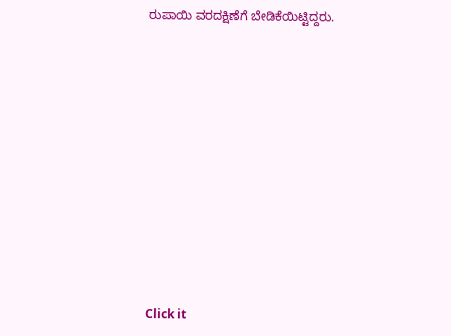ರುಪಾಯಿ ವರದಕ್ಷಿಣೆಗೆ ಬೇಡಿಕೆಯಿಟ್ಟಿದ್ದರು.












Click it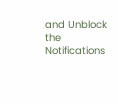and Unblock the Notifications